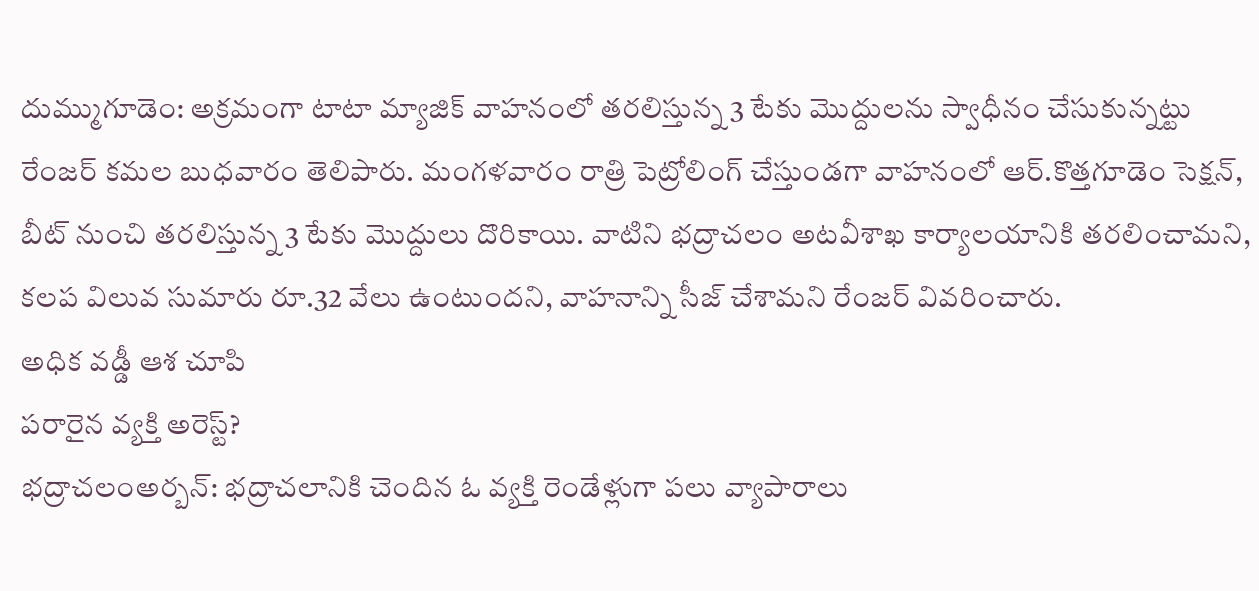దుమ్ముగూడెం: అక్రమంగా టాటా మ్యాజిక్ వాహనంలో తరలిస్తున్న 3 టేకు మొద్దులను స్వాధీనం చేసుకున్నట్టు రేంజర్ కమల బుధవారం తెలిపారు. మంగళవారం రాత్రి పెట్రోలింగ్ చేస్తుండగా వాహనంలో ఆర్.కొత్తగూడెం సెక్షన్, బీట్ నుంచి తరలిస్తున్న 3 టేకు మొద్దులు దొరికాయి. వాటిని భద్రాచలం అటవీశాఖ కార్యాలయానికి తరలించామని, కలప విలువ సుమారు రూ.32 వేలు ఉంటుందని, వాహనాన్ని సీజ్ చేశామని రేంజర్ వివరించారు.
అధిక వడ్డీ ఆశ చూపి
పరారైన వ్యక్తి అరెస్ట్?
భద్రాచలంఅర్బన్: భద్రాచలానికి చెందిన ఓ వ్యక్తి రెండేళ్లుగా పలు వ్యాపారాలు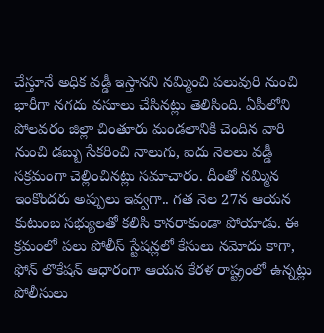చేస్తూనే అధిక వడ్డీ ఇస్తానని నమ్మించి పలువురి నుంచి భారీగా నగదు వసూలు చేసినట్లు తెలిసింది. ఏపీలోని పోలవరం జిల్లా చింతూరు మండలానికి చెందిన వారి నుంచి డబ్బు సేకరించి నాలుగు, ఐదు నెలలు వడ్డీ సక్రమంగా చెల్లించినట్లు సమాచారం. దీంతో నమ్మిన ఇంకొందరు అప్పులు ఇవ్వగా.. గత నెల 27న ఆయన కుటుంబ సభ్యులతో కలిసి కానరాకుండా పోయాడు. ఈ క్రమంలో పలు పోలీస్ స్టేషన్లలో కేసులు నమోదు కాగా, ఫోన్ లొకేషన్ ఆధారంగా ఆయన కేరళ రాష్ట్రంలో ఉన్నట్లు పోలీసులు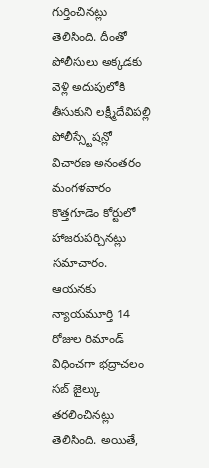గుర్తించినట్లు తెలిసింది. దీంతో పోలీసులు అక్కడకు వెళ్లి అదుపులోకి తీసుకుని లక్ష్మీదేవిపల్లి పోలీస్స్టేషన్లో విచారణ అనంతరం మంగళవారం కొత్తగూడెం కోర్టులో హాజరుపర్చినట్లు సమాచారం. ఆయనకు న్యాయమూర్తి 14 రోజుల రిమాండ్ విధించగా భద్రాచలం సబ్ జైల్కు తరలించినట్లు తెలిసింది. అయితే,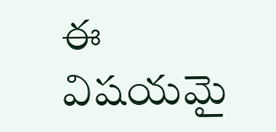ఈ విషయమై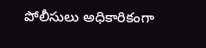పోలీసులు అధికారికంగా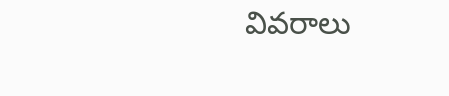వివరాలు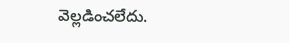వెల్లడించలేదు.